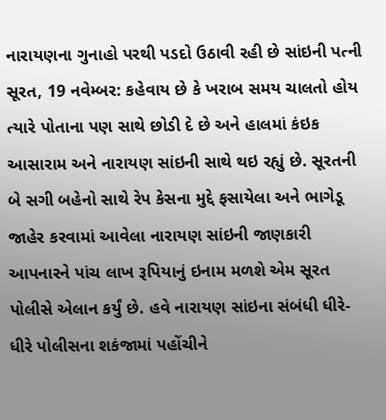નારાયણના ગુનાહો પરથી પડદો ઉઠાવી રહી છે સાંઇની પત્ની
સૂરત, 19 નવેમ્બર: કહેવાય છે કે ખરાબ સમય ચાલતો હોય ત્યારે પોતાના પણ સાથે છોડી દે છે અને હાલમાં કંઇક આસારામ અને નારાયણ સાંઇની સાથે થઇ રહ્યું છે. સૂરતની બે સગી બહેનો સાથે રેપ કેસના મુદ્દે ફસાયેલા અને ભાગેડૂ જાહેર કરવામાં આવેલા નારાયણ સાંઇની જાણકારી આપનારને પાંચ લાખ રૂપિયાનું ઇનામ મળશે એમ સૂરત પોલીસે એલાન કર્યું છે. હવે નારાયણ સાંઇના સંબંધી ધીરે-ધીરે પોલીસના શકંજામાં પહોંચીને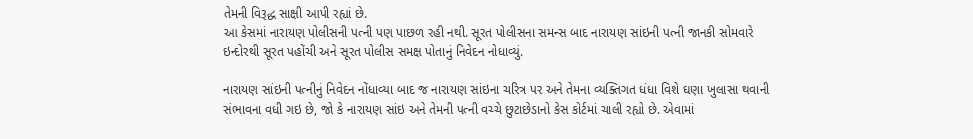તેમની વિરૂદ્ધ સાક્ષી આપી રહ્યાં છે.
આ કેસમાં નારાયણ પોલીસની પત્ની પણ પાછળ રહી નથી. સૂરત પોલીસના સમન્સ બાદ નારાયણ સાંઇની પત્ની જાનકી સોમવારે ઇન્દોરથી સૂરત પહોંચી અને સૂરત પોલીસ સમક્ષ પોતાનું નિવેદન નોધાવ્યું.

નારાયણ સાંઇની પત્નીનું નિવેદન નોંધાવ્યા બાદ જ નારાયણ સાંઇના ચરિત્ર પર અને તેમના વ્યક્તિગત ધંધા વિશે ઘણા ખુલાસા થવાની સંભાવના વધી ગઇ છે, જો કે નારાયણ સાંઇ અને તેમની પત્ની વચ્ચે છુટાછેડાનો કેસ કોર્ટમાં ચાલી રહ્યો છે. એવામાં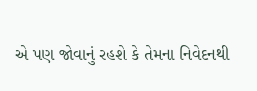એ પણ જોવાનું રહશે કે તેમના નિવેદનથી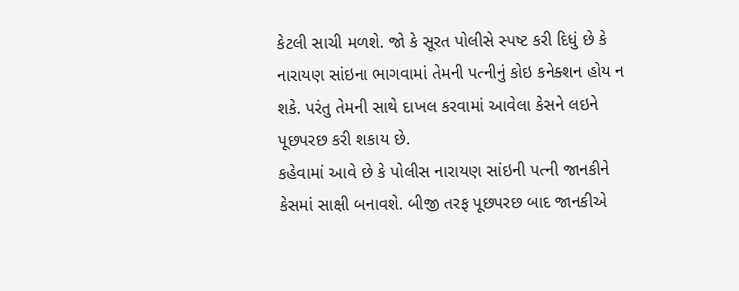કેટલી સાચી મળશે. જો કે સૂરત પોલીસે સ્પષ્ટ કરી દિધું છે કે નારાયણ સાંઇના ભાગવામાં તેમની પત્નીનું કોઇ કનેક્શન હોય ન શકે. પરંતુ તેમની સાથે દાખલ કરવામાં આવેલા કેસને લઇને પૂછપરછ કરી શકાય છે.
કહેવામાં આવે છે કે પોલીસ નારાયણ સાંઇની પત્ની જાનકીને કેસમાં સાક્ષી બનાવશે. બીજી તરફ પૂછપરછ બાદ જાનકીએ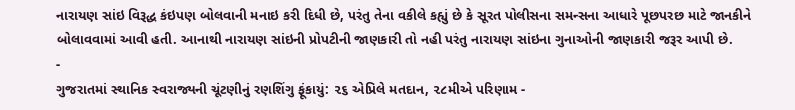નારાયણ સાંઇ વિરૂદ્ધ કંઇપણ બોલવાની મનાઇ કરી દિધી છે, પરંતુ તેના વકીલે કહ્યું છે કે સૂરત પોલીસના સમન્સના આધારે પૂછપરછ માટે જાનકીને બોલાવવામાં આવી હતી. આનાથી નારાયણ સાંઇની પ્રોપટીની જાણકારી તો નહી પરંતુ નારાયણ સાંઇના ગુનાઓની જાણકારી જરૂર આપી છે.
-
ગુજરાતમાં સ્થાનિક સ્વરાજ્યની ચૂંટણીનું રણશિંગુ ફૂંકાયું: ૨૬ એપ્રિલે મતદાન, ૨૮મીએ પરિણામ -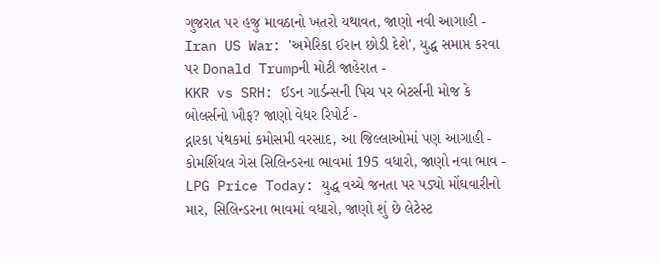ગુજરાત પર હજુ માવઠાનો ખતરો યથાવત, જાણો નવી આગાહી -
Iran US War: 'અમેરિકા ઈરાન છોડી દેશે', યુદ્ધ સમાપ્ત કરવા પર Donald Trumpની મોટી જાહેરાત -
KKR vs SRH: ઈડન ગાર્ડન્સની પિચ પર બેટર્સની મોજ કે બોલર્સનો ખૌફ? જાણો વેધર રિપોર્ટ -
દ્નારકા પંથકમાં કમોસમી વરસાદ, આ જિલ્લાઓમાં પણ આગાહી -
કોમર્શિયલ ગેસ સિલિન્ડરના ભાવમાં 195 વધારો, જાણો નવા ભાવ -
LPG Price Today: યુદ્ધ વચ્ચે જનતા પર પડ્યો મોંઘવારીનો માર, સિલિન્ડરના ભાવમાં વધારો, જાણો શું છે લેટેસ્ટ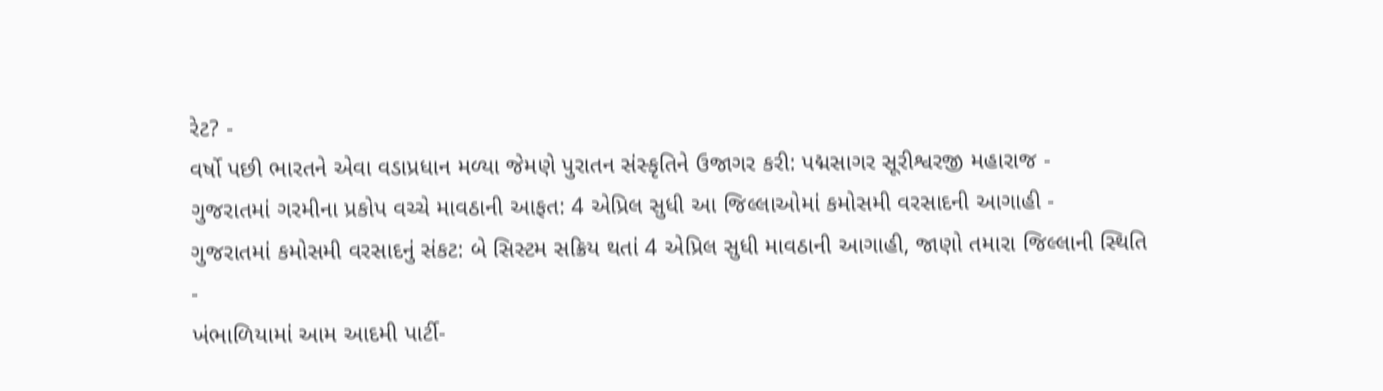રેટ? -
વર્ષો પછી ભારતને એવા વડાપ્રધાન મળ્યા જેમણે પુરાતન સંસ્કૃતિને ઉજાગર કરી: પદ્મસાગર સૂરીશ્વરજી મહારાજ -
ગુજરાતમાં ગરમીના પ્રકોપ વચ્ચે માવઠાની આફત: 4 એપ્રિલ સુધી આ જિલ્લાઓમાં કમોસમી વરસાદની આગાહી -
ગુજરાતમાં કમોસમી વરસાદનું સંકટ: બે સિસ્ટમ સક્રિય થતાં 4 એપ્રિલ સુધી માવઠાની આગાહી, જાણો તમારા જિલ્લાની સ્થિતિ -
ખંભાળિયામાં આમ આદમી પાર્ટી-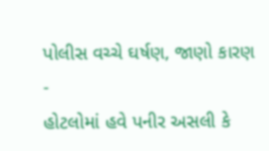પોલીસ વચ્ચે ઘર્ષણ, જાણો કારણ -
હોટલોમાં હવે પનીર અસલી કે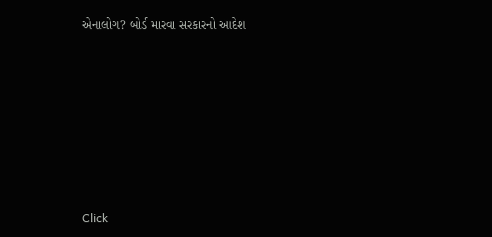એનાલોગ? બોર્ડ મારવા સરકારનો આદેશ










Click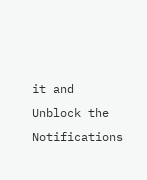it and Unblock the Notifications